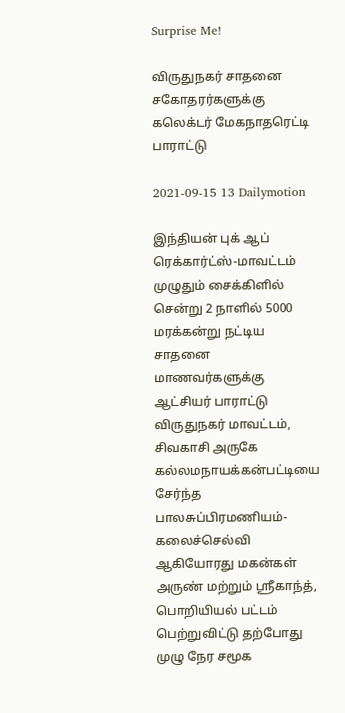Surprise Me!

விருதுநகர் சாதனை சகோதரர்களுக்கு கலெக்டர் மேகநாதரெட்டி பாராட்டு

2021-09-15 13 Dailymotion

இந்தியன் புக் ஆப் ரெக்கார்ட்ஸ்-மாவட்டம் முழுதும் சைக்கிளில் சென்று 2 நாளில் 5000 மரக்கன்று நட்டிய சாதனை மாணவர்களுக்கு ஆட்சியர் பாராட்டு
விருதுநகர் மாவட்டம்,  சிவகாசி அருகே கல்லமநாயக்கன்பட்டியை சேர்ந்த பாலசுப்பிரமணியம்- கலைச்செல்வி ஆகியோரது மகன்கள் அருண் மற்றும் ஸ்ரீகாந்த், பொறியியல் பட்டம் பெற்றுவிட்டு தற்போது முழு நேர சமூக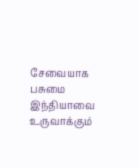சேவையாக பசுமை இந்தியாவை உருவாக்கும்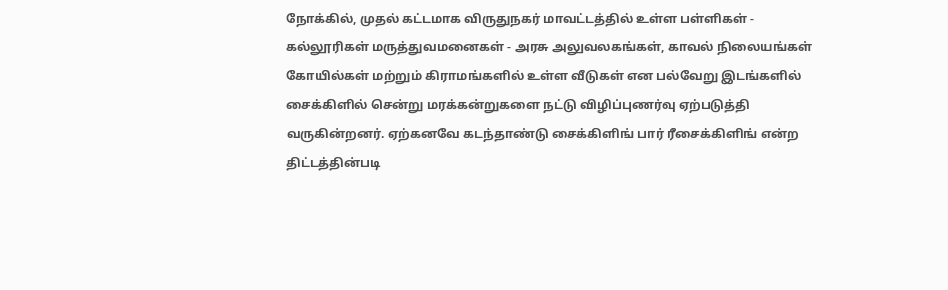நோக்கில், முதல் கட்டமாக விருதுநகர் மாவட்டத்தில் உள்ள பள்ளிகள் - கல்லூரிகள் மருத்துவமனைகள் - அரசு அலுவலகங்கள், காவல் நிலையங்கள் கோயில்கள் மற்றும் கிராமங்களில் உள்ள வீடுகள் என பல்வேறு இடங்களில் சைக்கிளில் சென்று மரக்கன்றுகளை நட்டு விழிப்புணர்வு ஏற்படுத்தி வருகின்றனர். ஏற்கனவே கடந்தாண்டு சைக்கிளிங் பார் ரீசைக்கிளிங் என்ற திட்டத்தின்படி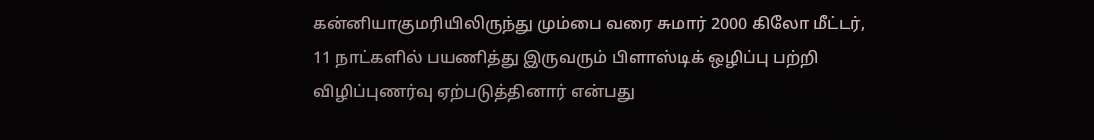கன்னியாகுமரியிலிருந்து மும்பை வரை சுமார் 2000 கிலோ மீட்டர்,  11 நாட்களில் பயணித்து இருவரும் பிளாஸ்டிக் ஒழிப்பு பற்றி விழிப்புணர்வு ஏற்படுத்தினார் என்பது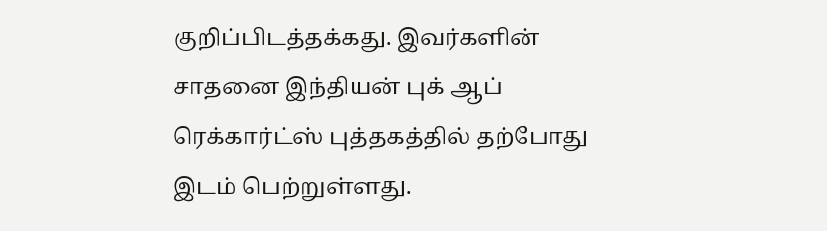குறிப்பிடத்தக்கது. இவர்களின் சாதனை இந்தியன் புக் ஆப் ரெக்கார்ட்ஸ் புத்தகத்தில் தற்போது இடம் பெற்றுள்ளது.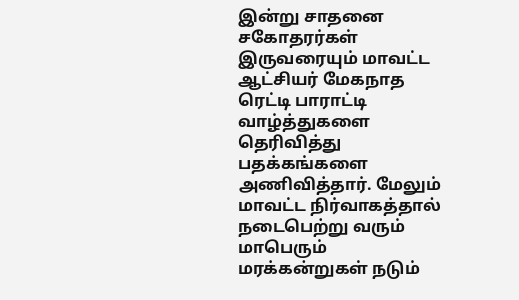இன்று சாதனை சகோதரர்கள் இருவரையும் மாவட்ட ஆட்சியர் மேகநாத ரெட்டி பாராட்டி வாழ்த்துகளை தெரிவித்து பதக்கங்களை அணிவித்தார். மேலும் மாவட்ட நிர்வாகத்தால் நடைபெற்று வரும் மாபெரும் மரக்கன்றுகள் நடும்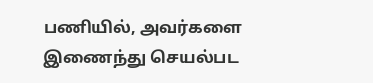பணியில், அவர்களை இணைந்து செயல்பட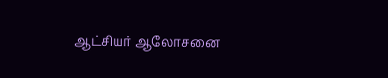ஆட்சியர் ஆலோசனை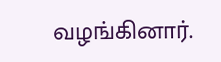வழங்கினார்.